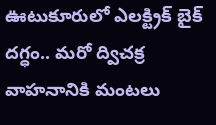ఊటుకూరులో ఎలక్ట్రిక్ బైక్ దగ్ధం.. మరో ద్విచక్ర వాహనానికి మంటలు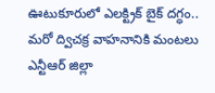ఊటుకూరులో ఎలక్ట్రిక్ బైక్ దగ్ధం.. మరో ద్విచక్ర వాహనానికి మంటలు
ఎన్టీఆర్ జిల్లా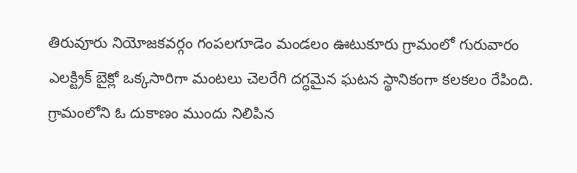తిరువూరు నియోజకవర్గం గంపలగూడెం మండలం ఊటుకూరు గ్రామంలో గురువారం ఎలక్ట్రిక్ బైక్లో ఒక్కసారిగా మంటలు చెలరేగి దగ్ధమైన ఘటన స్థానికంగా కలకలం రేపింది. గ్రామంలోని ఓ దుకాణం ముందు నిలిపిన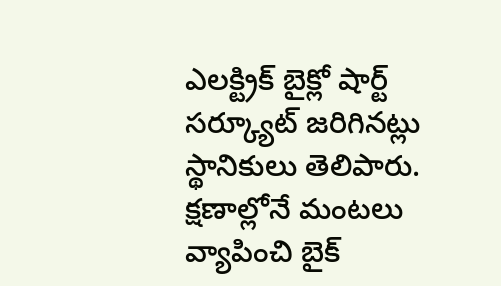ఎలక్ట్రిక్ బైక్లో షార్ట్ సర్క్యూట్ జరిగినట్లు స్థానికులు తెలిపారు. క్షణాల్లోనే మంటలు వ్యాపించి బైక్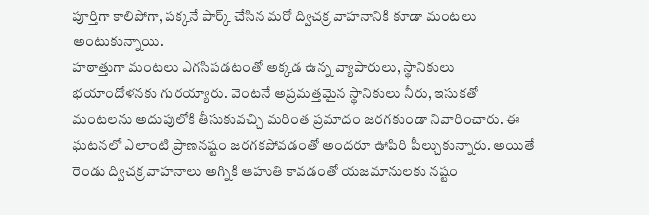పూర్తిగా కాలిపోగా, పక్కనే పార్క్ చేసిన మరో ద్విచక్ర వాహనానికి కూడా మంటలు అంటుకున్నాయి.
హఠాత్తుగా మంటలు ఎగసిపడటంతో అక్కడ ఉన్న వ్యాపారులు, స్థానికులు భయాందోళనకు గురయ్యారు. వెంటనే అప్రమత్తమైన స్థానికులు నీరు, ఇసుకతో మంటలను అదుపులోకి తీసుకువచ్చి మరింత ప్రమాదం జరగకుండా నివారించారు. ఈ ఘటనలో ఎలాంటి ప్రాణనష్టం జరగకపోవడంతో అందరూ ఊపిరి పీల్చుకున్నారు. అయితే రెండు ద్విచక్ర వాహనాలు అగ్నికి ఆహుతి కావడంతో యజమానులకు నష్టం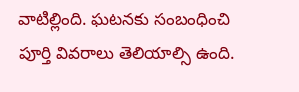వాటిల్లింది. ఘటనకు సంబంధించి పూర్తి వివరాలు తెలియాల్సి ఉంది.